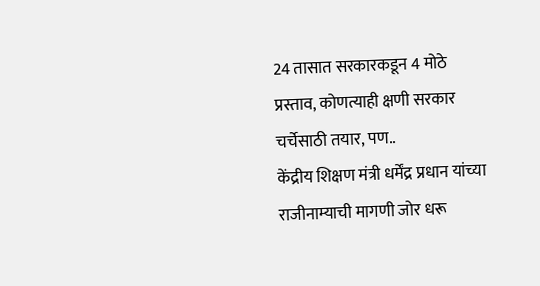24 तासात सरकारकडून 4 मोठे प्रस्ताव, कोणत्याही क्षणी सरकार चर्चेसाठी तयार, पण..
केंद्रीय शिक्षण मंत्री धर्मेंद्र प्रधान यांच्या राजीनाम्याची मागणी जोर धरू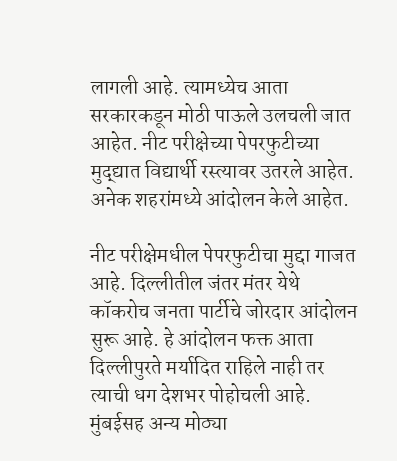लागली आहे. त्यामध्येच आता सरकारकडून मोठी पाऊले उलचली जात आहेत. नीट परीक्षेच्या पेपरफुटीच्या मुद्द्यात विद्यार्थी रस्त्यावर उतरले आहेत. अनेक शहरांमध्ये आंदोलन केले आहेत.

नीट परीक्षेमधील पेपरफुटीचा मुद्दा गाजत आहे. दिल्लीतील जंतर मंतर येथे कॉकरोच जनता पार्टीचे जोरदार आंदोलन सुरू आहे. हे आंदोलन फक्त आता दिल्लीपुरते मर्यादित राहिले नाही तर त्याची धग देशभर पोहोचली आहे. मुंबईसह अन्य मोठ्या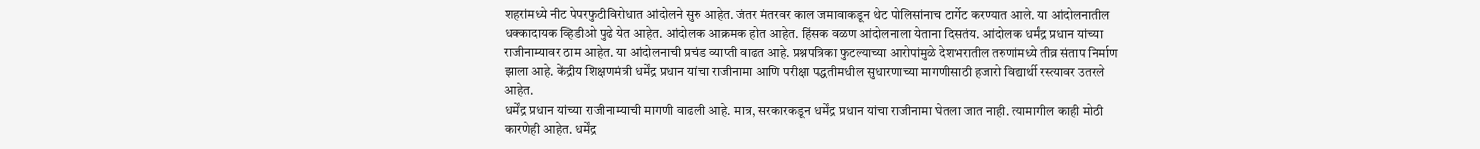शहरांमध्ये नीट पेपरफुटीविरोधात आंदोलने सुरु आहेत. जंतर मंतरवर काल जमावाकडून थेट पोलिसांनाच टार्गेट करण्यात आले. या आंदोलनातील धक्कादायक व्हिडीओ पुढे येत आहेत. आंदोलक आक्रमक होत आहेत. हिंसक वळण आंदोलनाला येताना दिसतंय. आंदोलक धर्मंद्र प्रधान यांच्या राजीनाम्यावर ठाम आहेत. या आंदोलनाची प्रचंड व्याप्ती वाढत आहे. प्रश्नपत्रिका फुटल्याच्या आरोपांमुळे देशभरातील तरुणांमध्ये तीव्र संताप निर्माण झाला आहे. केंद्रीय शिक्षणमंत्री धर्मेंद्र प्रधान यांचा राजीनामा आणि परीक्षा पद्धतीमधील सुधारणाच्या मागणीसाठी हजारो विद्यार्थी रस्त्यावर उतरले आहेत.
धर्मेंद्र प्रधान यांच्या राजीनाम्याची मागणी वाढली आहे. मात्र, सरकारकडून धर्मेंद्र प्रधान यांचा राजीनामा घेतला जात नाही. त्यामागील काही मोठी कारणेही आहेत. धर्मेंद्र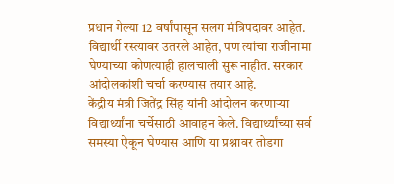प्रधान गेल्या 12 वर्षांपासून सलग मंत्रिपदावर आहेत. विद्यार्थी रस्त्यावर उतरले आहेत, पण त्यांचा राजीनामा घेण्याच्या कोणत्याही हालचाली सुरू नाहीत. सरकार आंदोलकांशी चर्चा करण्यास तयार आहे.
केंद्रीय मंत्री जितेंद्र सिंह यांनी आंदोलन करणाऱ्या विद्यार्थ्यांना चर्चेसाठी आवाहन केले. विद्यार्थ्यांच्या सर्व समस्या ऐकून घेण्यास आणि या प्रश्नावर तोडगा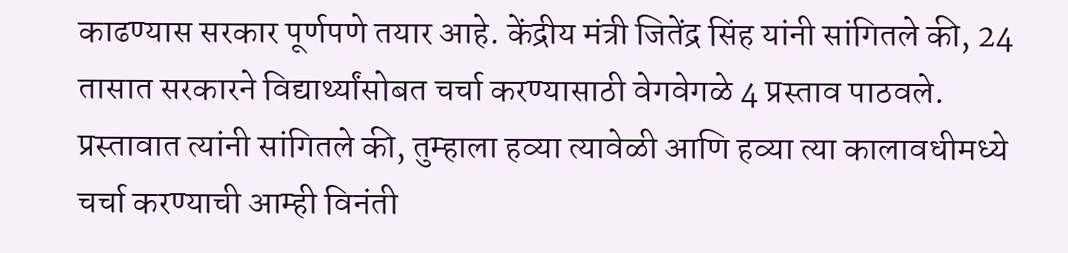काढण्यास सरकार पूर्णपणे तयार आहे. केंद्रीय मंत्री जितेंद्र सिंह यांनी सांगितले की, 24 तासात सरकारने विद्यार्थ्यांसोबत चर्चा करण्यासाठी वेगवेगळे 4 प्रस्ताव पाठवले. प्रस्तावात त्यांनी सांगितले की, तुम्हाला हव्या त्यावेळी आणि हव्या त्या कालावधीमध्ये चर्चा करण्याची आम्ही विनंती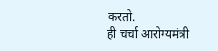करतो.
ही चर्चा आरोग्यमंत्री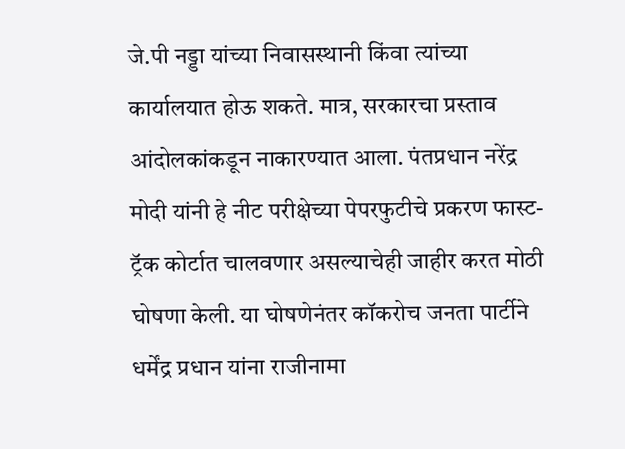जे.पी नड्डा यांच्या निवासस्थानी किंवा त्यांच्या कार्यालयात होऊ शकते. मात्र, सरकारचा प्रस्ताव आंदोलकांकडून नाकारण्यात आला. पंतप्रधान नरेंद्र मोदी यांनी हे नीट परीक्षेच्या पेपरफुटीचे प्रकरण फास्ट-ट्रॅक कोर्टात चालवणार असल्याचेही जाहीर करत मोठी घोषणा केली. या घोषणेनंतर कॉकरोच जनता पार्टीने धर्मेंद्र प्रधान यांना राजीनामा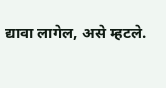द्यावा लागेल, असे म्हटले.